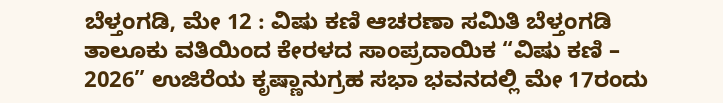ಬೆಳ್ತಂಗಡಿ, ಮೇ 12 : ವಿಷು ಕಣಿ ಆಚರಣಾ ಸಮಿತಿ ಬೆಳ್ತಂಗಡಿ ತಾಲೂಕು ವತಿಯಿಂದ ಕೇರಳದ ಸಾಂಪ್ರದಾಯಿಕ “ವಿಷು ಕಣಿ – 2026” ಉಜಿರೆಯ ಕೃಷ್ಣಾನುಗ್ರಹ ಸಭಾ ಭವನದಲ್ಲಿ ಮೇ 17ರಂದು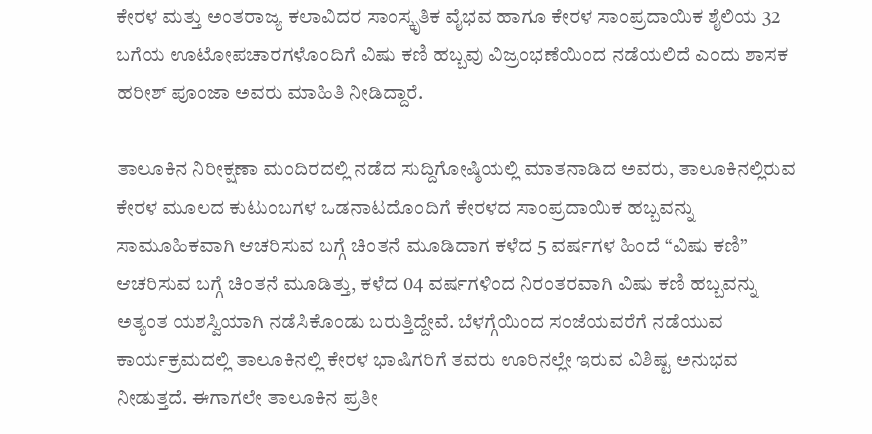ಕೇರಳ ಮತ್ತು ಅಂತರಾಜ್ಯ ಕಲಾವಿದರ ಸಾಂಸ್ಕೃತಿಕ ವೈಭವ ಹಾಗೂ ಕೇರಳ ಸಾಂಪ್ರದಾಯಿಕ ಶೈಲಿಯ 32 ಬಗೆಯ ಊಟೋಪಚಾರಗಳೊಂದಿಗೆ ವಿಷು ಕಣಿ ಹಬ್ಬವು ವಿಜ್ರಂಭಣೆಯಿಂದ ನಡೆಯಲಿದೆ ಎಂದು ಶಾಸಕ ಹರೀಶ್ ಪೂಂಜಾ ಅವರು ಮಾಹಿತಿ ನೀಡಿದ್ದಾರೆ.

ತಾಲೂಕಿನ ನಿರೀಕ್ಷಣಾ ಮಂದಿರದಲ್ಲಿ ನಡೆದ ಸುದ್ದಿಗೋಷ್ಠಿಯಲ್ಲಿ ಮಾತನಾಡಿದ ಅವರು, ತಾಲೂಕಿನಲ್ಲಿರುವ ಕೇರಳ ಮೂಲದ ಕುಟುಂಬಗಳ ಒಡನಾಟದೊಂದಿಗೆ ಕೇರಳದ ಸಾಂಪ್ರದಾಯಿಕ ಹಬ್ಬವನ್ನು ಸಾಮೂಹಿಕವಾಗಿ ಆಚರಿಸುವ ಬಗ್ಗೆ ಚಿಂತನೆ ಮೂಡಿದಾಗ ಕಳೆದ 5 ವರ್ಷಗಳ ಹಿಂದೆ “ವಿಷು ಕಣಿ” ಆಚರಿಸುವ ಬಗ್ಗೆ ಚಿಂತನೆ ಮೂಡಿತ್ತು, ಕಳೆದ 04 ವರ್ಷಗಳಿಂದ ನಿರಂತರವಾಗಿ ವಿಷು ಕಣಿ ಹಬ್ಬವನ್ನು ಅತ್ಯಂತ ಯಶಸ್ವಿಯಾಗಿ ನಡೆಸಿಕೊಂಡು ಬರುತ್ತಿದ್ದೇವೆ. ಬೆಳಗ್ಗೆಯಿಂದ ಸಂಜೆಯವರೆಗೆ ನಡೆಯುವ ಕಾರ್ಯಕ್ರಮದಲ್ಲಿ ತಾಲೂಕಿನಲ್ಲಿ ಕೇರಳ ಭಾಷಿಗರಿಗೆ ತವರು ಊರಿನಲ್ಲೇ ಇರುವ ವಿಶಿಷ್ಟ ಅನುಭವ ನೀಡುತ್ತದೆ. ಈಗಾಗಲೇ ತಾಲೂಕಿನ ಪ್ರತೀ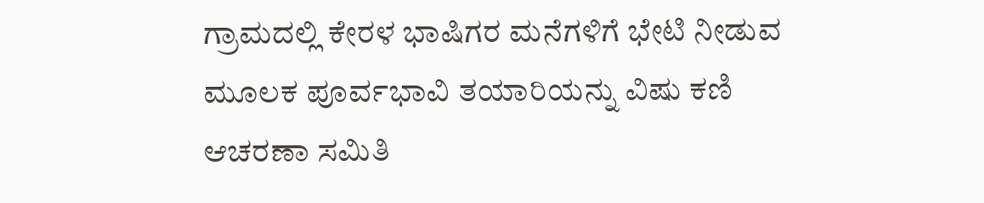ಗ್ರಾಮದಲ್ಲಿ ಕೇರಳ ಭಾಷಿಗರ ಮನೆಗಳಿಗೆ ಭೇಟಿ ನೀಡುವ ಮೂಲಕ ಪೂರ್ವಭಾವಿ ತಯಾರಿಯನ್ನು ವಿಷು ಕಣಿ ಆಚರಣಾ ಸಮಿತಿ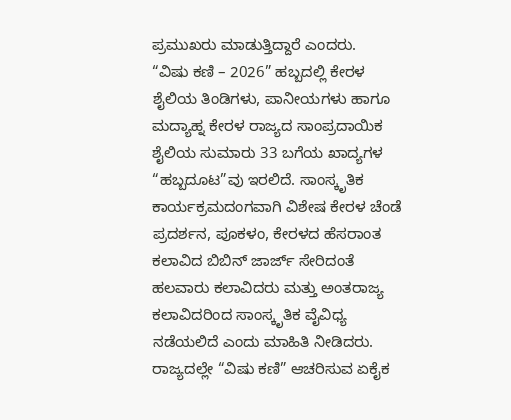ಪ್ರಮುಖರು ಮಾಡುತ್ತಿದ್ದಾರೆ ಎಂದರು.
“ವಿಷು ಕಣಿ – 2026” ಹಬ್ಬದಲ್ಲಿ ಕೇರಳ ಶೈಲಿಯ ತಿಂಡಿಗಳು, ಪಾನೀಯಗಳು ಹಾಗೂ ಮದ್ಯಾಹ್ನ ಕೇರಳ ರಾಜ್ಯದ ಸಾಂಪ್ರದಾಯಿಕ ಶೈಲಿಯ ಸುಮಾರು 33 ಬಗೆಯ ಖಾದ್ಯಗಳ “ಹಬ್ಬದೂಟ”ವು ಇರಲಿದೆ. ಸಾಂಸ್ಕೃತಿಕ ಕಾರ್ಯಕ್ರಮದಂಗವಾಗಿ ವಿಶೇಷ ಕೇರಳ ಚೆಂಡೆ ಪ್ರದರ್ಶನ, ಪೂಕಳಂ, ಕೇರಳದ ಹೆಸರಾಂತ ಕಲಾವಿದ ಬಿಬಿನ್ ಜಾರ್ಜ್ ಸೇರಿದಂತೆ ಹಲವಾರು ಕಲಾವಿದರು ಮತ್ತು ಅಂತರಾಜ್ಯ ಕಲಾವಿದರಿಂದ ಸಾಂಸ್ಕೃತಿಕ ವೈವಿಧ್ಯ ನಡೆಯಲಿದೆ ಎಂದು ಮಾಹಿತಿ ನೀಡಿದರು.
ರಾಜ್ಯದಲ್ಲೇ “ವಿಷು ಕಣಿ” ಆಚರಿಸುವ ಏಕೈಕ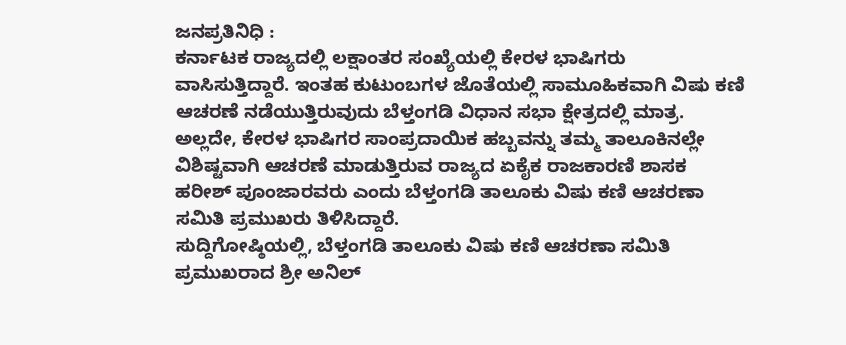ಜನಪ್ರತಿನಿಧಿ :
ಕರ್ನಾಟಕ ರಾಜ್ಯದಲ್ಲಿ ಲಕ್ಷಾಂತರ ಸಂಖ್ಯೆಯಲ್ಲಿ ಕೇರಳ ಭಾಷಿಗರು ವಾಸಿಸುತ್ತಿದ್ದಾರೆ. ಇಂತಹ ಕುಟುಂಬಗಳ ಜೊತೆಯಲ್ಲಿ ಸಾಮೂಹಿಕವಾಗಿ ವಿಷು ಕಣಿ ಆಚರಣೆ ನಡೆಯುತ್ತಿರುವುದು ಬೆಳ್ತಂಗಡಿ ವಿಧಾನ ಸಭಾ ಕ್ಷೇತ್ರದಲ್ಲಿ ಮಾತ್ರ. ಅಲ್ಲದೇ, ಕೇರಳ ಭಾಷಿಗರ ಸಾಂಪ್ರದಾಯಿಕ ಹಬ್ಬವನ್ನು ತಮ್ಮ ತಾಲೂಕಿನಲ್ಲೇ ವಿಶಿಷ್ಟವಾಗಿ ಆಚರಣೆ ಮಾಡುತ್ತಿರುವ ರಾಜ್ಯದ ಏಕೈಕ ರಾಜಕಾರಣಿ ಶಾಸಕ ಹರೀಶ್ ಪೂಂಜಾರವರು ಎಂದು ಬೆಳ್ತಂಗಡಿ ತಾಲೂಕು ವಿಷು ಕಣಿ ಆಚರಣಾ ಸಮಿತಿ ಪ್ರಮುಖರು ತಿಳಿಸಿದ್ದಾರೆ.
ಸುದ್ದಿಗೋಷ್ಠಿಯಲ್ಲಿ, ಬೆಳ್ತಂಗಡಿ ತಾಲೂಕು ವಿಷು ಕಣಿ ಆಚರಣಾ ಸಮಿತಿ ಪ್ರಮುಖರಾದ ಶ್ರೀ ಅನಿಲ್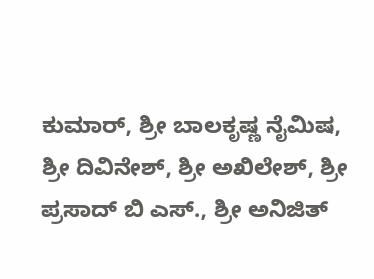ಕುಮಾರ್, ಶ್ರೀ ಬಾಲಕೃಷ್ಣ ನೈಮಿಷ, ಶ್ರೀ ದಿವಿನೇಶ್, ಶ್ರೀ ಅಖಿಲೇಶ್, ಶ್ರೀ ಪ್ರಸಾದ್ ಬಿ ಎಸ್., ಶ್ರೀ ಅನಿಜಿತ್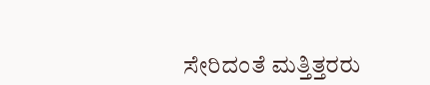ಸೇರಿದಂತೆ ಮತ್ತಿತ್ತರರು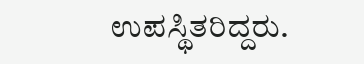ಉಪಸ್ಥಿತರಿದ್ದರು.